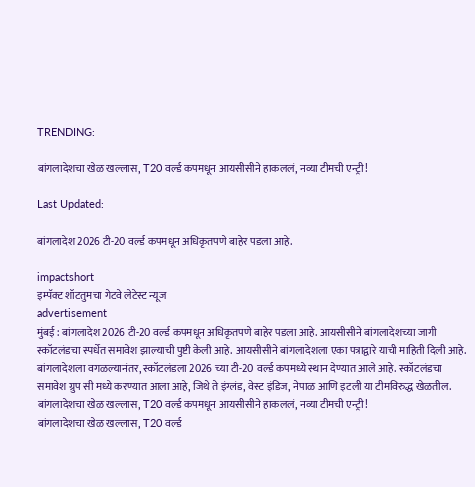TRENDING:

बांगलादेशचा खेळ खल्लास, T20 वर्ल्ड कपमधून आयसीसीने हाकललं, नव्या टीमची एन्ट्री!

Last Updated:

बांगलादेश 2026 टी-20 वर्ल्ड कपमधून अधिकृतपणे बाहेर पडला आहे.

impactshort
इम्पॅक्ट शॉटतुमचा गेटवे लेटेस्ट न्यूज
advertisement
मुंबई : बांगलादेश 2026 टी-20 वर्ल्ड कपमधून अधिकृतपणे बाहेर पडला आहे. आयसीसीने बांगलादेशच्या जागी स्कॉटलंडचा स्पर्धेत समावेश झाल्याची पुष्टी केली आहे. आयसीसीने बांगलादेशला एका पत्राद्वारे याची माहिती दिली आहे. बांगलादेशला वगळल्यानंतर, स्कॉटलंडला 2026 च्या टी-20 वर्ल्ड कपमध्ये स्थान देण्यात आले आहे. स्कॉटलंडचा समावेश ग्रुप सी मध्ये करण्यात आला आहे, जिथे ते इंग्लंड, वेस्ट इंडिज, नेपाळ आणि इटली या टीमविरुद्ध खेळतील.
बांगलादेशचा खेळ खल्लास, T20 वर्ल्ड कपमधून आयसीसीने हाकललं, नव्या टीमची एन्ट्री!
बांगलादेशचा खेळ खल्लास, T20 वर्ल्ड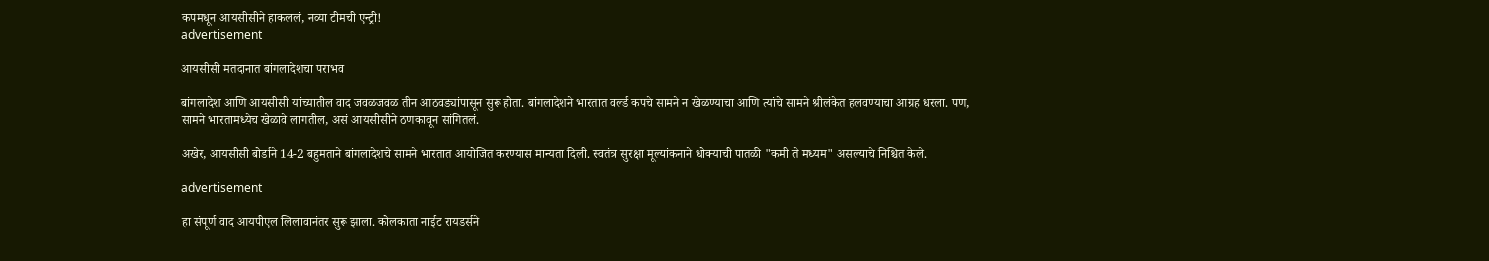कपमधून आयसीसीने हाकललं, नव्या टीमची एन्ट्री!
advertisement

आयसीसी मतदानात बांगलादेशचा पराभव

बांगलादेश आणि आयसीसी यांच्यातील वाद जवळजवळ तीन आठवड्यांपासून सुरू होता. बांगलादेशने भारतात वर्ल्ड कपचे सामने न खेळण्याचा आणि त्यांचे सामने श्रीलंकेत हलवण्याचा आग्रह धरला. पण, सामने भारतामध्येच खेळावे लागतील, असं आयसीसीने ठणकावून सांगितलं.

अखेर, आयसीसी बोर्डाने 14-2 बहुमताने बांगलादेशचे सामने भारतात आयोजित करण्यास मान्यता दिली. स्वतंत्र सुरक्षा मूल्यांकनाने धोक्याची पातळी "कमी ते मध्यम" असल्याचे निश्चित केले.

advertisement

हा संपूर्ण वाद आयपीएल लिलावानंतर सुरू झाला. कोलकाता नाईट रायडर्सने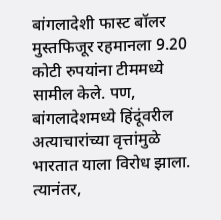बांगलादेशी फास्ट बॉलर मुस्तफिजूर रहमानला 9.20 कोटी रुपयांना टीममध्ये सामील केले. पण, बांगलादेशमध्ये हिंदूंवरील अत्याचारांच्या वृत्तांमुळे भारतात याला विरोध झाला. त्यानंतर,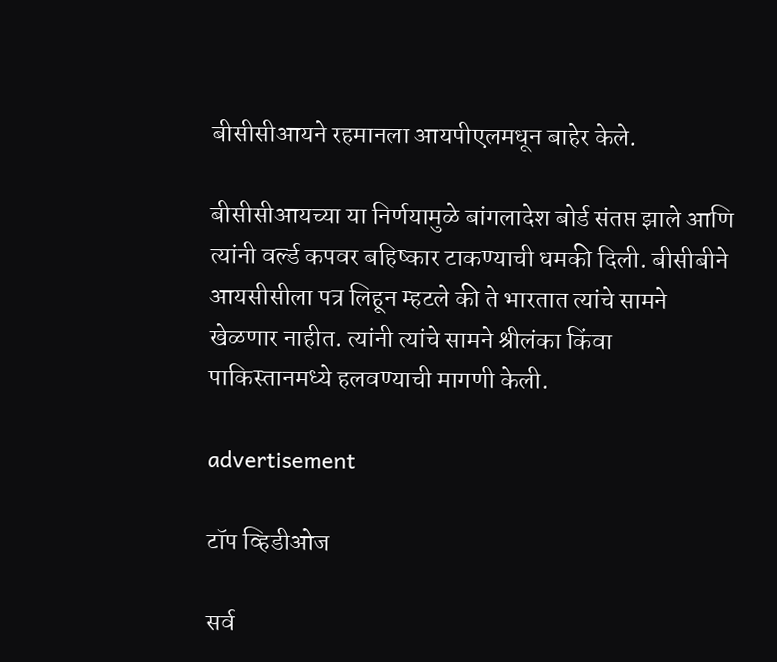बीसीसीआयने रहमानला आयपीएलमधून बाहेर केले.

बीसीसीआयच्या या निर्णयामुळे बांगलादेश बोर्ड संतप्त झाले आणि त्यांनी वर्ल्ड कपवर बहिष्कार टाकण्याची धमकी दिली. बीसीबीने आयसीसीला पत्र लिहून म्हटले की ते भारतात त्यांचे सामने खेळणार नाहीत. त्यांनी त्यांचे सामने श्रीलंका किंवा पाकिस्तानमध्ये हलवण्याची मागणी केली.

advertisement

टॉप व्हिडीओज

सर्व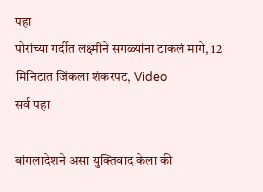पहा
पोरांच्या गर्दीत लक्ष्मीने सगळ्यांना टाकलं मागे, 12 मिनिटात जिंकला शंकरपट, Video
सर्व पहा

बांगलादेशने असा युक्तिवाद केला की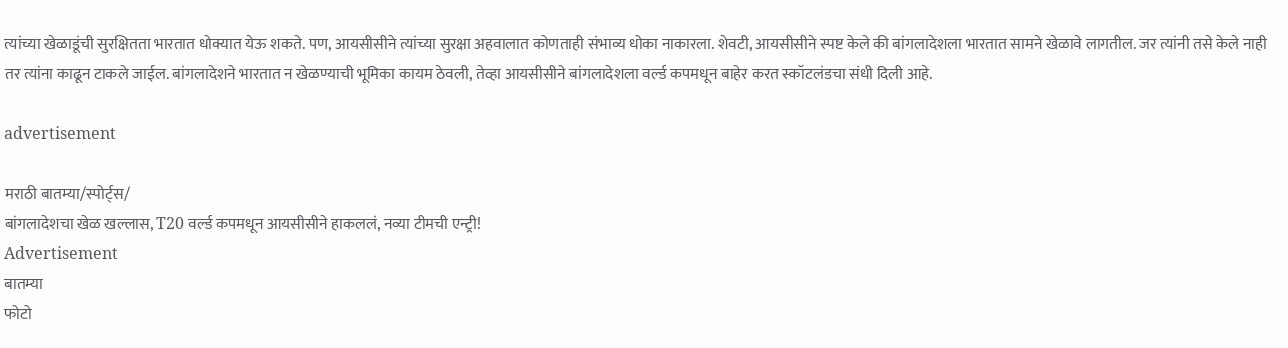त्यांच्या खेळाडूंची सुरक्षितता भारतात धोक्यात येऊ शकते. पण, आयसीसीने त्यांच्या सुरक्षा अहवालात कोणताही संभाव्य धोका नाकारला. शेवटी, आयसीसीने स्पष्ट केले की बांगलादेशला भारतात सामने खेळावे लागतील. जर त्यांनी तसे केले नाही तर त्यांना काढून टाकले जाईल. बांगलादेशने भारतात न खेळण्याची भूमिका कायम ठेवली, तेव्हा आयसीसीने बांगलादेशला वर्ल्ड कपमधून बाहेर करत स्कॉटलंडचा संधी दिली आहे.

advertisement

मराठी बातम्या/स्पोर्ट्स/
बांगलादेशचा खेळ खल्लास, T20 वर्ल्ड कपमधून आयसीसीने हाकललं, नव्या टीमची एन्ट्री!
Advertisement
बातम्या
फोटो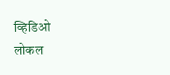व्हिडिओ
लोकल